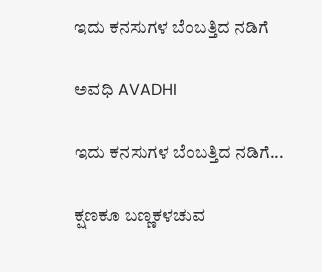ಇದು ಕನಸುಗಳ ಬೆಂಬತ್ತಿದ ನಡಿಗೆ‍

ಅವಧಿ AVADHI

ಇದು ಕನಸುಗಳ ಬೆಂಬತ್ತಿದ ನಡಿಗೆ...

ಕ್ಷಣಕೂ ಬಣ್ಣಕಳಚುವ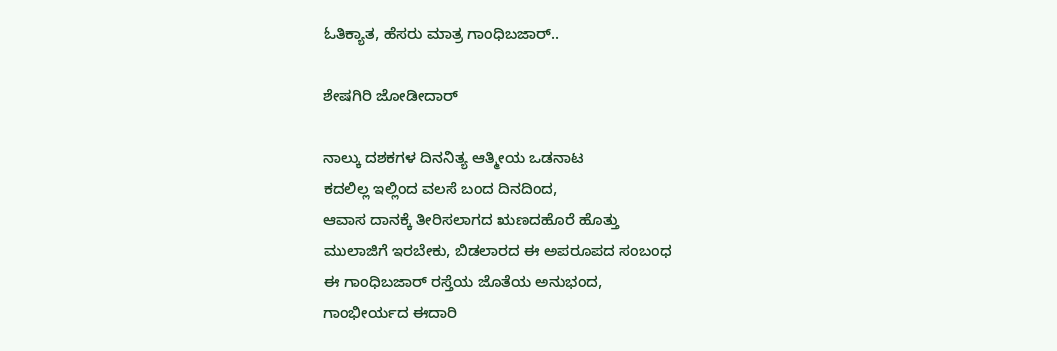ಓತಿಕ್ಯಾತ, ಹೆಸರು ಮಾತ್ರ ಗಾಂಧಿಬಜಾರ್..

ಶೇಷಗಿರಿ ಜೋಡೀದಾರ್

ನಾಲ್ಕು ದಶಕಗಳ ದಿನನಿತ್ಯ ಆತ್ಮೀಯ ಒಡನಾಟ
ಕದಲಿಲ್ಲ ಇಲ್ಲಿಂದ ವಲಸೆ ಬಂದ ದಿನದಿಂದ,
ಆವಾಸ ದಾನಕ್ಕೆ ತೀರಿಸಲಾಗದ ಋಣದಹೊರೆ ಹೊತ್ತು
ಮುಲಾಜಿಗೆ ಇರಬೇಕು, ಬಿಡಲಾರದ ಈ ಅಪರೂಪದ ಸಂಬಂಧ
ಈ ಗಾಂಧಿಬಜಾರ್ ರಸ್ತೆಯ ಜೊತೆಯ ಅನುಭಂದ,
ಗಾಂಭೀರ್ಯದ ಈದಾರಿ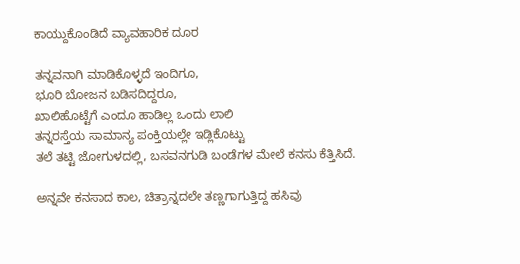ಕಾಯ್ದುಕೊಂಡಿದೆ ವ್ಯಾವಹಾರಿಕ ದೂರ

ತನ್ನವನಾಗಿ ಮಾಡಿಕೊಳ್ಳದೆ ಇಂದಿಗೂ,
ಭೂರಿ ಬೋಜನ ಬಡಿಸದಿದ್ದರೂ,
ಖಾಲಿಹೊಟ್ಟೆಗೆ ಎಂದೂ ಹಾಡಿಲ್ಲ ಒಂದು ಲಾಲಿ
ತನ್ನರಸ್ತೆಯ ಸಾಮಾನ್ಯ ಪಂಕ್ತಿಯಲ್ಲೇ ಇಡ್ಲಿಕೊಟ್ಟು
ತಲೆ ತಟ್ಟಿ ಜೋಗುಳದಲ್ಲಿ, ಬಸವನಗುಡಿ ಬಂಡೆಗಳ ಮೇಲೆ ಕನಸು ಕೆತ್ತಿಸಿದೆ.

ಅನ್ನವೇ ಕನಸಾದ ಕಾಲ, ಚಿತ್ರಾನ್ನದಲೇ ತಣ್ಣಗಾಗುತ್ತಿದ್ದ ಹಸಿವು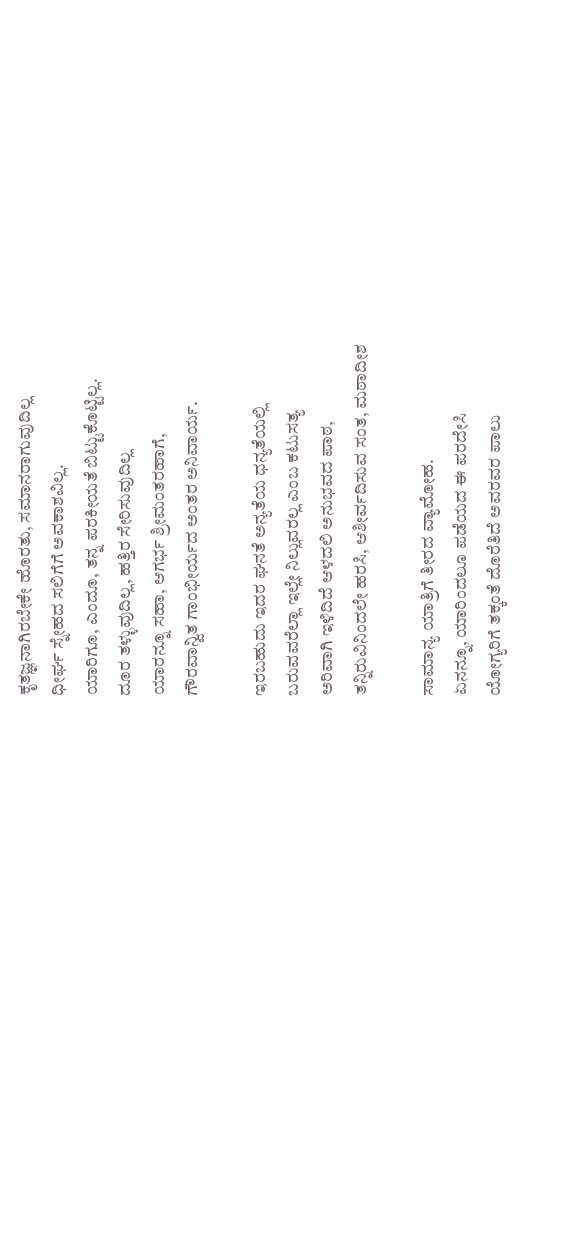ಕೃತಜ್ಞನಾಗಿರಬೇಕೇ ಹೊರತು, ಸಮಾನರಾಗುವುದಿಲ್ಲ
ಧೀರ್ಘ ಸ್ನೇಹದ ಸಲಿಗೆಗೆ ಅವಕಾಶವಿಲ್ಲ.
ಯಾರಿಗೂ, ಎಂದೂ, ತನ್ನ ಪರಕೀಯತೆ ಬಿಟ್ಟುಕೊಟ್ಟಿಲ್ಲ.
ದೂರ ತಳ್ಳುವುದಿಲ್ಲ, ಹತ್ತಿರ ಸೇರಿಸುವುದಿಲ್ಲ
ಯಾರನ್ನೂ ಸಹಾ, ಆಗರ್ಭ ಶ್ರೀಮಂತರಹಾಗೆ,
ಗೌರವಾನ್ವಿತ ಗಾಂಭೀರ್ಯದ ಅಂತರ ಅನಿವಾರ್ಯ.

ಇರಬಹುದು ಇದರ ಘನತೆ ಅನ್ಯತೆಯ ಧನ್ಯತೆಯಲ್ಲಿ
ಬರುವವರೆಲ್ಲಾ ಇಲ್ಲೇ ನಿಲ್ಲುವರಲ್ಲ ಎಂಬ ಕಟುಸತ್ಯ
ಅರಿವಾಗಿ ಇಳಿದಿದೆ ಆಳದಲಿ ಅನುಭವದ ಪಾಠ,
ತನ್ನಿರುವಿನಿಂದಲೇ ಹರಸಿ, ಆಶೀರ್ವದಿಸುವ ಸಂತ, ಮಠಾದೀಶ

ಸಾಮಾನ್ಯ ಯಾತ್ರಿಗೆ ತೀರದ ವ್ಯಾಮೋಹ.
ಏನನ್ನೂ, ಯಾರಿಂದಲೂ ಪಡೆಯದ ಈ ಪರದೇಸಿ
ಯೋಗ್ಯರಿಗೆ ತಕ್ಕಂತೆ ದೊರೆತಿದೆ ಅವರವರ ಪಾಲು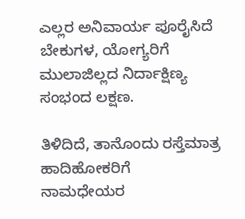ಎಲ್ಲರ ಅನಿವಾರ್ಯ ಪೂರೈಸಿದೆ ಬೇಕುಗಳ, ಯೋಗ್ಯರಿಗೆ
ಮುಲಾಜಿಲ್ಲದ ನಿರ್ದಾಕ್ಷಿಣ್ಯ ಸಂಭಂದ ಲಕ್ಷಣ.

ತಿಳಿದಿದೆ, ತಾನೊಂದು ರಸ್ತೆಮಾತ್ರ ಹಾದಿಹೋಕರಿಗೆ
ನಾಮಧೇಯರ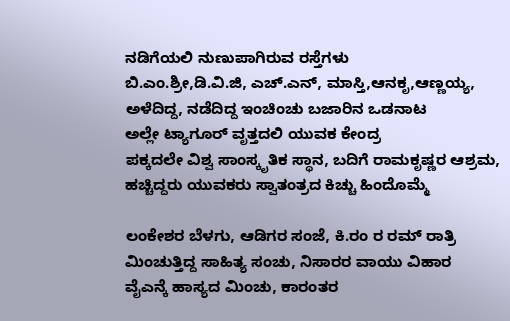ನಡಿಗೆಯಲಿ ನುಣುಪಾಗಿರುವ ರಸ್ತೆಗಳು
ಬಿ.ಎಂ.ಶ್ರೀ,ಡಿ.ವಿ.ಜಿ, ಎಚ್.ಎನ್, ಮಾಸ್ತಿ,ಆನಕೃ,ಆಣ್ಣಯ್ಯ,
ಅಳೆದಿದ್ದ, ನಡೆದಿದ್ದ ಇಂಚಿಂಚು ಬಜಾರಿನ ಒಡನಾಟ
ಅಲ್ಲೇ ಟ್ಯಾಗೂರ್ ವೃತ್ತದಲಿ ಯುವಕ ಕೇಂದ್ರ
ಪಕ್ಕದಲೇ ವಿಶ್ವ ಸಾಂಸ್ಕೃತಿಕ ಸ್ಥಾನ, ಬದಿಗೆ ರಾಮಕೃಷ್ಣರ ಆಶ್ರಮ,
ಹಚ್ಚಿದ್ದರು ಯುವಕರು ಸ್ವಾತಂತ್ರದ ಕಿಚ್ಚು ಹಿಂದೊಮ್ಮೆ

ಲಂಕೇಶರ ಬೆಳಗು, ಆಡಿಗರ ಸಂಜೆ, ಕಿ.ರಂ ರ ರಮ್ ರಾತ್ರಿ
ಮಿಂಚುತ್ತಿದ್ದ ಸಾಹಿತ್ಯ ಸಂಚು, ನಿಸಾರರ ವಾಯು ವಿಹಾರ
ವೈಎನ್ಕೆ ಹಾಸ್ಯದ ಮಿಂಚು, ಕಾರಂತರ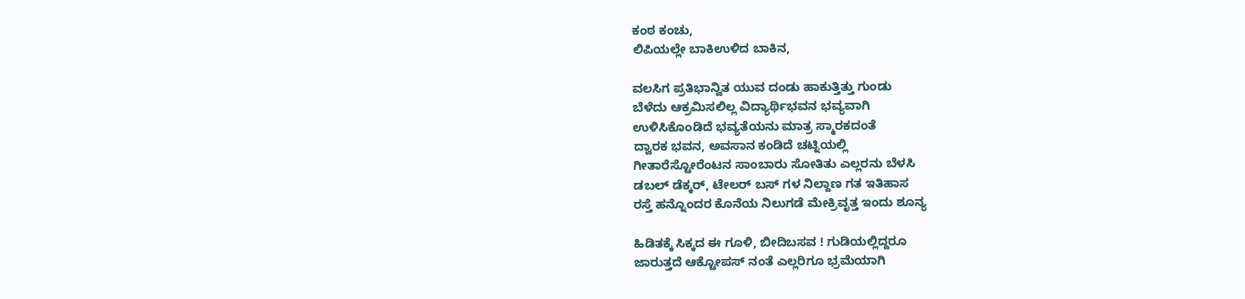ಕಂಠ ಕಂಚು,
ಲಿಪಿಯಲ್ಲೇ ಬಾಕಿಉಳಿದ ಬಾಕಿನ,

ವಲಸಿಗ ಪ್ರತಿಭಾನ್ವಿತ ಯುವ ದಂಡು ಹಾಕುತ್ತಿತ್ತು ಗುಂಡು
ಬೆಳೆದು ಆಕ್ರಮಿಸಲಿಲ್ಲ ವಿದ್ಯಾರ್ಥಿಭವನ ಭವ್ಯವಾಗಿ
ಉಳಿಸಿಕೊಂಡಿದೆ ಭವ್ಯತೆಯನು ಮಾತ್ರ ಸ್ಮಾರಕದಂತೆ
ದ್ವಾರಕ ಭವನ, ಅವಸಾನ ಕಂಡಿದೆ ಚಟ್ನಿಯಲ್ಲಿ
ಗೀತಾರೆಸ್ಟೋರೆಂಟನ ಸಾಂಬಾರು ಸೋತಿತು ಎಲ್ಲರನು ಬೆಳಸಿ
ಡಬಲ್ ಡೆಕ್ಕರ್, ಟೇಲರ್ ಬಸ್ ಗಳ ನಿಲ್ದಾಣ ಗತ ಇತಿಹಾಸ
ರಸ್ತೆ ಹನ್ನೊಂದರ ಕೊನೆಯ ನಿಲುಗಡೆ ಮೇಕ್ರಿವೃತ್ತ ಇಂದು ಶೂನ್ಯ

ಹಿಡಿತಕ್ಕೆ ಸಿಕ್ಕದ ಈ ಗೂಳಿ, ಬೀದಿಬಸವ ! ಗುಡಿಯಲ್ಲಿದ್ದರೂ
ಜಾರುತ್ತದೆ ಆಕ್ಟೋಪಸ್ ನಂತೆ ಎಲ್ಲರಿಗೂ ಭ್ರಮೆಯಾಗಿ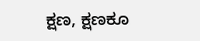ಕ್ಷಣ, ಕ್ಷಣಕೂ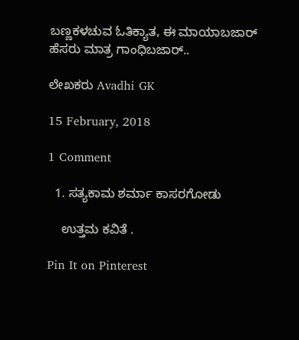ಬಣ್ಣಕಳಚುವ ಓತಿಕ್ಯಾತ, ಈ ಮಾಯಾಬಜಾರ್
ಹೆಸರು ಮಾತ್ರ ಗಾಂಧಿಬಜಾರ್..

ಲೇಖಕರು Avadhi GK

15 February, 2018

1 Comment

  1. ಸತ್ಯಕಾಮ ಶರ್ಮಾ ಕಾಸರಗೋಡು

    ಉತ್ತಮ ಕವಿತೆ .

Pin It on Pinterest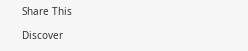Share This

Discover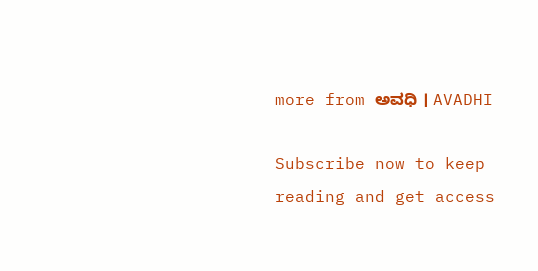more from ಅವಧಿ । AVADHI

Subscribe now to keep reading and get access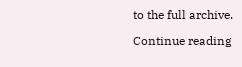to the full archive.

Continue reading